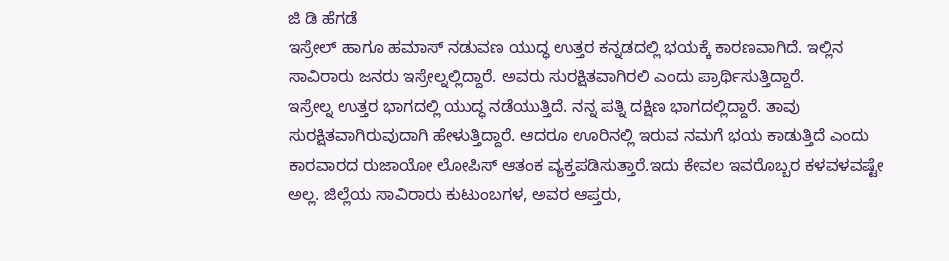ಜಿ ಡಿ ಹೆಗಡೆ
ಇಸ್ರೇಲ್ ಹಾಗೂ ಹಮಾಸ್ ನಡುವಣ ಯುದ್ಧ ಉತ್ತರ ಕನ್ನಡದಲ್ಲಿ ಭಯಕ್ಕೆ ಕಾರಣವಾಗಿದೆ. ಇಲ್ಲಿನ ಸಾವಿರಾರು ಜನರು ಇಸ್ರೇಲ್ನಲ್ಲಿದ್ದಾರೆ. ಅವರು ಸುರಕ್ಷಿತವಾಗಿರಲಿ ಎಂದು ಪ್ರಾರ್ಥಿಸುತ್ತಿದ್ದಾರೆ.
ಇಸ್ರೇಲ್ನ ಉತ್ತರ ಭಾಗದಲ್ಲಿ ಯುದ್ಧ ನಡೆಯುತ್ತಿದೆ. ನನ್ನ ಪತ್ನಿ ದಕ್ಷಿಣ ಭಾಗದಲ್ಲಿದ್ದಾರೆ. ತಾವು ಸುರಕ್ಷಿತವಾಗಿರುವುದಾಗಿ ಹೇಳುತ್ತಿದ್ದಾರೆ. ಆದರೂ ಊರಿನಲ್ಲಿ ಇರುವ ನಮಗೆ ಭಯ ಕಾಡುತ್ತಿದೆ ಎಂದು ಕಾರವಾರದ ರುಜಾಯೋ ಲೋಪಿಸ್ ಆತಂಕ ವ್ಯಕ್ತಪಡಿಸುತ್ತಾರೆ.ಇದು ಕೇವಲ ಇವರೊಬ್ಬರ ಕಳವಳವಷ್ಟೇ ಅಲ್ಲ. ಜಿಲ್ಲೆಯ ಸಾವಿರಾರು ಕುಟುಂಬಗಳ, ಅವರ ಆಪ್ತರು,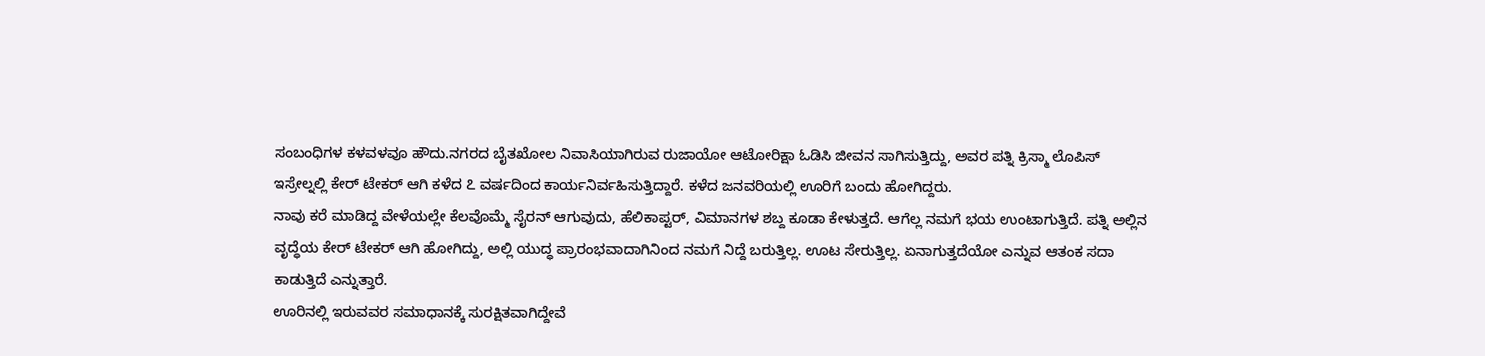ಸಂಬಂಧಿಗಳ ಕಳವಳವೂ ಹೌದು.ನಗರದ ಬೈತಖೋಲ ನಿವಾಸಿಯಾಗಿರುವ ರುಜಾಯೋ ಆಟೋರಿಕ್ಷಾ ಓಡಿಸಿ ಜೀವನ ಸಾಗಿಸುತ್ತಿದ್ದು, ಅವರ ಪತ್ನಿ ಕ್ರಿಸ್ಮಾ ಲೊಪಿಸ್ ಇಸ್ರೇಲ್ನಲ್ಲಿ ಕೇರ್ ಟೇಕರ್ ಆಗಿ ಕಳೆದ ೭ ವರ್ಷದಿಂದ ಕಾರ್ಯನಿರ್ವಹಿಸುತ್ತಿದ್ದಾರೆ. ಕಳೆದ ಜನವರಿಯಲ್ಲಿ ಊರಿಗೆ ಬಂದು ಹೋಗಿದ್ದರು.
ನಾವು ಕರೆ ಮಾಡಿದ್ದ ವೇಳೆಯಲ್ಲೇ ಕೆಲವೊಮ್ಮೆ ಸೈರನ್ ಆಗುವುದು, ಹೆಲಿಕಾಪ್ಟರ್, ವಿಮಾನಗಳ ಶಬ್ದ ಕೂಡಾ ಕೇಳುತ್ತದೆ. ಆಗೆಲ್ಲ ನಮಗೆ ಭಯ ಉಂಟಾಗುತ್ತಿದೆ. ಪತ್ನಿ ಅಲ್ಲಿನ ವೃದ್ಧೆಯ ಕೇರ್ ಟೇಕರ್ ಆಗಿ ಹೋಗಿದ್ದು, ಅಲ್ಲಿ ಯುದ್ಧ ಪ್ರಾರಂಭವಾದಾಗಿನಿಂದ ನಮಗೆ ನಿದ್ದೆ ಬರುತ್ತಿಲ್ಲ. ಊಟ ಸೇರುತ್ತಿಲ್ಲ. ಏನಾಗುತ್ತದೆಯೋ ಎನ್ನುವ ಆತಂಕ ಸದಾ ಕಾಡುತ್ತಿದೆ ಎನ್ನುತ್ತಾರೆ.
ಊರಿನಲ್ಲಿ ಇರುವವರ ಸಮಾಧಾನಕ್ಕೆ ಸುರಕ್ಷಿತವಾಗಿದ್ದೇವೆ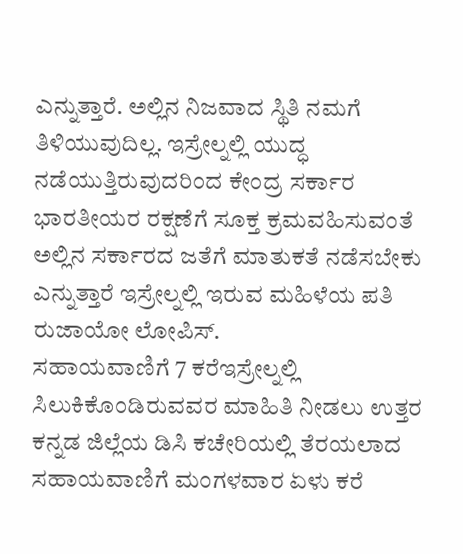ಎನ್ನುತ್ತಾರೆ. ಅಲ್ಲಿನ ನಿಜವಾದ ಸ್ಥಿತಿ ನಮಗೆ ತಿಳಿಯುವುದಿಲ್ಲ. ಇಸ್ರೇಲ್ನಲ್ಲಿ ಯುದ್ಧ ನಡೆಯುತ್ತಿರುವುದರಿಂದ ಕೇಂದ್ರ ಸರ್ಕಾರ ಭಾರತೀಯರ ರಕ್ಷಣೆಗೆ ಸೂಕ್ತ ಕ್ರಮವಹಿಸುವಂತೆ ಅಲ್ಲಿನ ಸರ್ಕಾರದ ಜತೆಗೆ ಮಾತುಕತೆ ನಡೆಸಬೇಕು ಎನ್ನುತ್ತಾರೆ ಇಸ್ರೇಲ್ನಲ್ಲಿ ಇರುವ ಮಹಿಳೆಯ ಪತಿ ರುಜಾಯೋ ಲೋಪಿಸ್.
ಸಹಾಯವಾಣಿಗೆ 7 ಕರೆಇಸ್ರೇಲ್ನಲ್ಲಿ ಸಿಲುಕಿಕೊಂಡಿರುವವರ ಮಾಹಿತಿ ನೀಡಲು ಉತ್ತರ ಕನ್ನಡ ಜಿಲ್ಲೆಯ ಡಿಸಿ ಕಚೇರಿಯಲ್ಲಿ ತೆರಯಲಾದ ಸಹಾಯವಾಣಿಗೆ ಮಂಗಳವಾರ ಏಳು ಕರೆ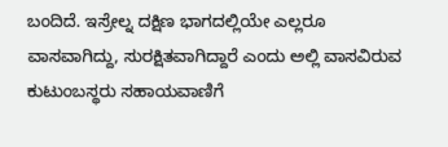ಬಂದಿದೆ. ಇಸ್ರೇಲ್ನ ದಕ್ಷಿಣ ಭಾಗದಲ್ಲಿಯೇ ಎಲ್ಲರೂ ವಾಸವಾಗಿದ್ದು, ಸುರಕ್ಷಿತವಾಗಿದ್ದಾರೆ ಎಂದು ಅಲ್ಲಿ ವಾಸವಿರುವ ಕುಟುಂಬಸ್ಥರು ಸಹಾಯವಾಣಿಗೆ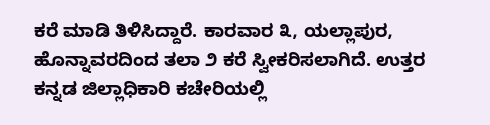ಕರೆ ಮಾಡಿ ತಿಳಿಸಿದ್ದಾರೆ. ಕಾರವಾರ ೩, ಯಲ್ಲಾಪುರ, ಹೊನ್ನಾವರದಿಂದ ತಲಾ ೨ ಕರೆ ಸ್ವೀಕರಿಸಲಾಗಿದೆ. ಉತ್ತರ ಕನ್ನಡ ಜಿಲ್ಲಾಧಿಕಾರಿ ಕಚೇರಿಯಲ್ಲಿ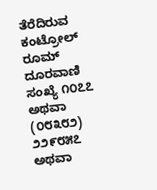ತೆರೆದಿರುವ ಕಂಟ್ರೋಲ್ ರೂಮ್ ದೂರವಾಣಿ ಸಂಖ್ಯೆ ೧೦೭೭ ಅಥವಾ (೦೮೩೮೨) ೨೨೯೮೫೭ ಅಥವಾ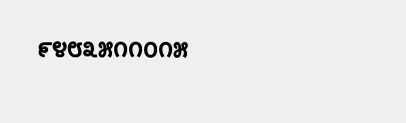೯೪೮೩೫೧೧೦೧೫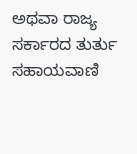ಅಥವಾ ರಾಜ್ಯ ಸರ್ಕಾರದ ತುರ್ತು ಸಹಾಯವಾಣಿ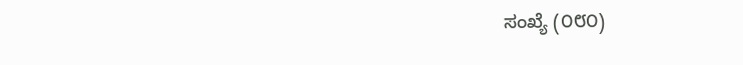ಸಂಖ್ಯೆ (೦೮೦)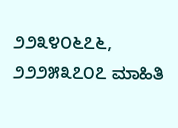೨೨೩೪೦೬೭೬, ೨೨೨೫೩೭೦೭ ಮಾಹಿತಿ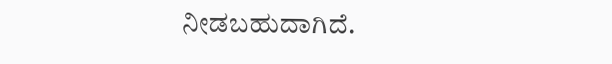ನೀಡಬಹುದಾಗಿದೆ.